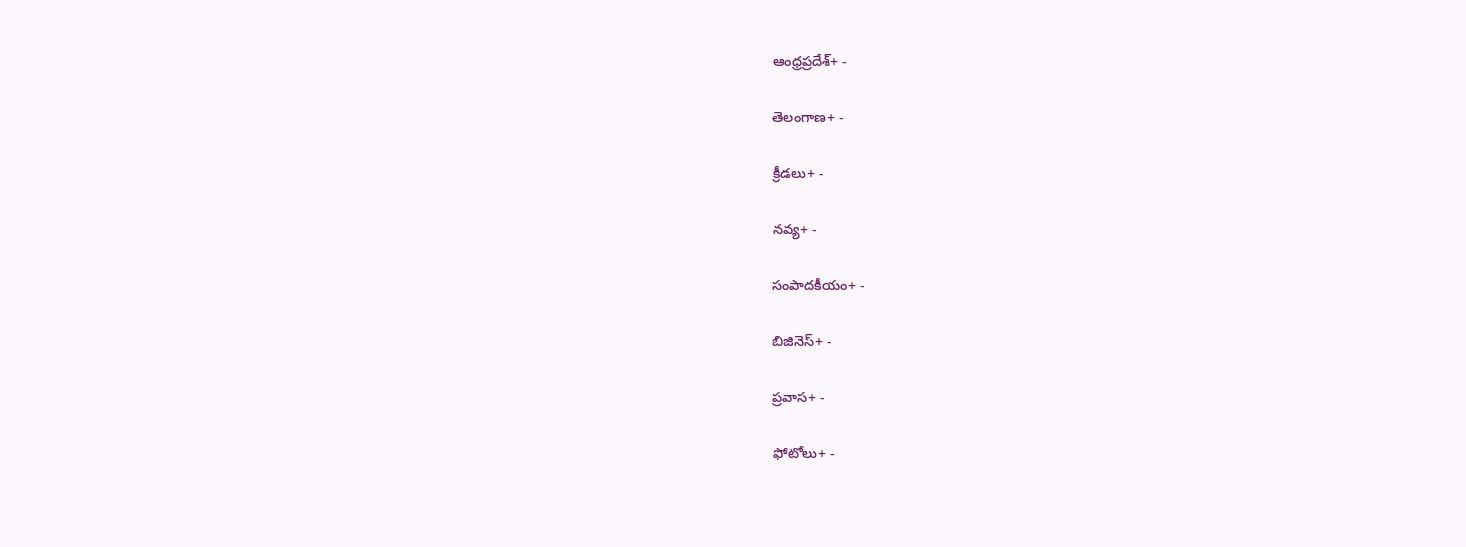ఆంధ్రప్రదేశ్+ -

తెలంగాణ+ -

క్రీడలు+ -

నవ్య+ -

సంపాదకీయం+ -

బిజినెస్+ -

ప్రవాస+ -

ఫోటోలు+ -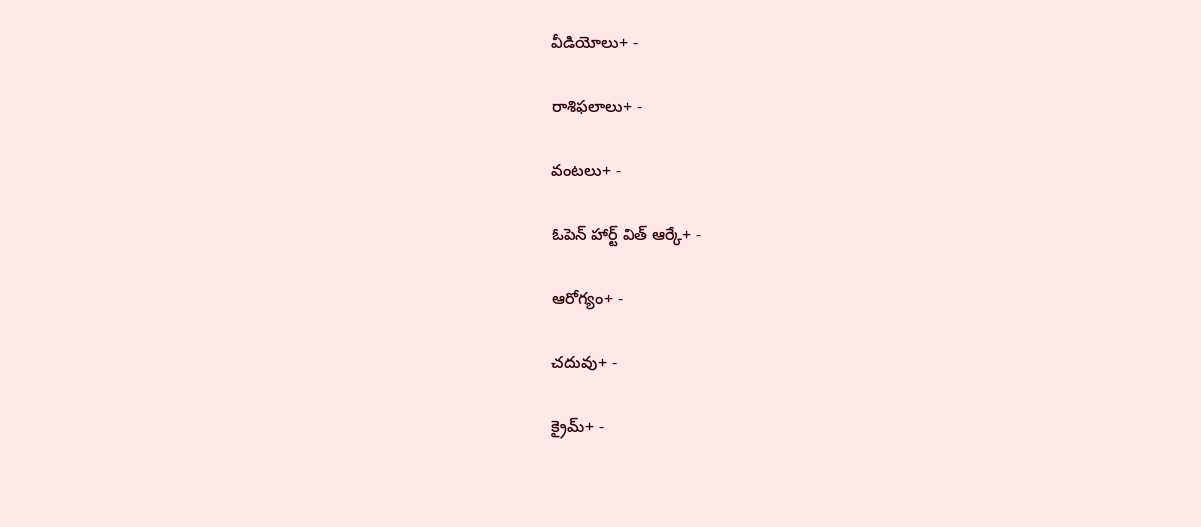వీడియోలు+ -

రాశిఫలాలు+ -

వంటలు+ -

ఓపెన్ హార్ట్ విత్ ఆర్కే+ -

ఆరోగ్యం+ -

చదువు+ -

క్రైమ్+ -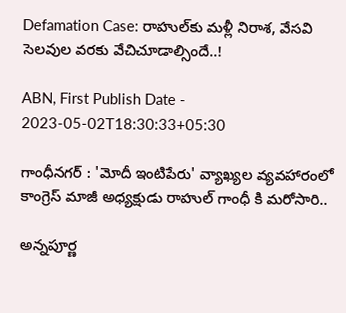Defamation Case: రాహుల్‌కు మళ్లీ నిరాశ, వేసవి సెలవుల వరకు వేచిచూడాల్సిందే..!

ABN, First Publish Date - 2023-05-02T18:30:33+05:30

గాంధీనగర్ : 'మోదీ ఇంటిపేరు' వ్యాఖ్యల వ్యవహారంలో కాంగ్రెస్ మాజీ అధ్యక్షుడు రాహుల్ గాంధీ కి మరోసారి..

అన్నపూర్ణ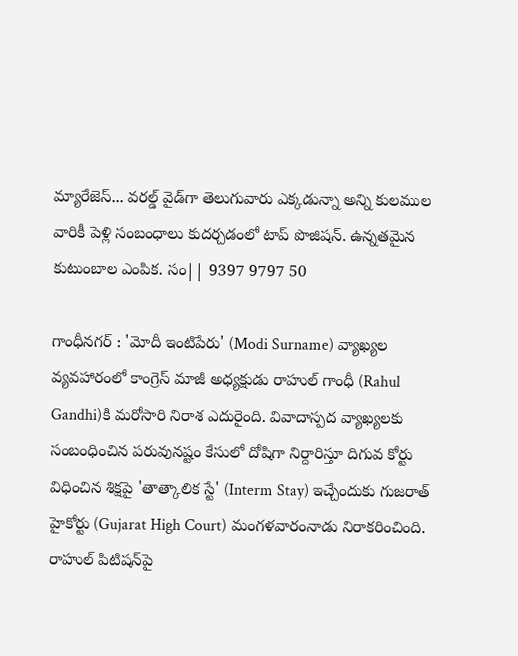మ్యారేజెస్... వరల్డ్ వైడ్‌గా తెలుగువారు ఎక్కడున్నా అన్ని కులముల వారికీ పెళ్లి సంబంధాలు కుదర్చడంలో టాప్ పొజిషన్. ఉన్నతమైన కుటుంబాల ఎంపిక. సం|| 9397 9797 50

గాంధీనగర్ : 'మోదీ ఇంటిపేరు' (Modi Surname) వ్యాఖ్యల వ్యవహారంలో కాంగ్రెస్ మాజీ అధ్యక్షుడు రాహుల్ గాంధీ (Rahul Gandhi)కి మరోసారి నిరాశ ఎదురైంది. వివాదాస్పద వ్యాఖ్యలకు సంబంధించిన పరువునష్టం కేసులో దోషిగా నిర్దారిస్తూ దిగువ కోర్టు విధించిన శిక్షపై 'తాత్కాలిక స్టే' (Interm Stay) ఇచ్చేందుకు గుజరాత్ హైకోర్టు (Gujarat High Court) మంగళవారంనాడు నిరాకరించింది. రాహుల్ పిటిషన్‌పై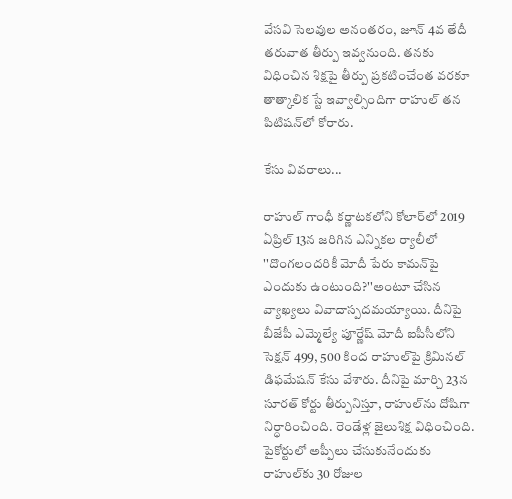వేసవి సెలవుల అనంతరం, జూన్ 4వ తేదీ తరువాత తీర్పు ఇవ్వనుంది. తనకు విధించిన శిక్షపై తీర్పు ప్రకటించేంత వరకూ తాత్కాలిక స్టే ఇవ్వాల్సిందిగా రాహుల్ తన పిటిషన్‌లో కోరారు.

కేసు వివరాలు...

రాహుల్ గాంధీ కర్ణాటకలోని కోలార్‌లో 2019 ఏప్రిల్ 13న జరిగిన ఎన్నికల ర్యాలీలో ''దొంగలందరికీ మోదీ పేరు కామన్‌పై ఎందుకు ఉంటుంది?''అంటూ చేసిన వ్యాఖ్యలు వివాదాస్పదమయ్యాయి. దీనిపై బీజేపీ ఎమ్మెల్యే పూర్ణేష్ మోదీ ఐపీసీలోని సెక్షన్ 499, 500 కింద రాహుల్‌పై క్రిమినల్ డిఫమేషన్ కేసు వేశారు. దీనిపై మార్చి 23న సూరత్ కోర్టు తీర్పునిస్తూ, రాహుల్‌ను దోషిగా నిర్ధారించింది. రెండేళ్ల జైలుశిక్ష విధించింది. పైకోర్టులో అప్పీలు చేసుకునేందుకు రాహుల్‌కు 30 రోజుల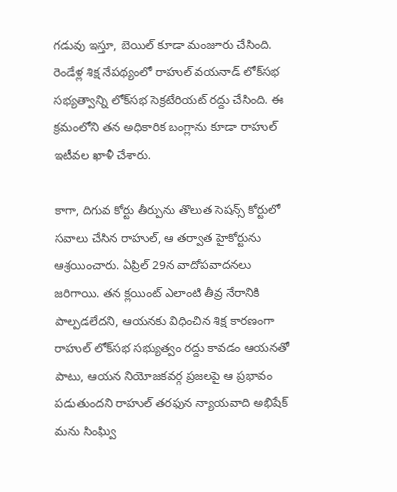గడువు ఇస్తూ, బెయిల్ కూడా మంజూరు చేసింది. రెండేళ్ల శిక్ష నేపథ్యంలో రాహుల్ వయనాడ్ లోక్‌సభ సభ్యత్వాన్ని లోక్‌సభ సెక్రటేరియట్ రద్దు చేసింది. ఈ క్రమంలోని తన అధికారిక బంగ్లాను కూడా రాహుల్ ఇటీవల ఖాళీ చేశారు.

కాగా, దిగువ కోర్టు తీర్పును తొలుత సెషన్స్ కోర్టులో సవాలు చేసిన రాహుల్, ఆ తర్వాత హైకోర్టును ఆశ్రయించారు. ఏప్రిల్ 29న వాదోపవాదనలు జరిగాయి. తన క్లయింట్ ఎలాంటి తీవ్ర నేరానికి పాల్పడలేదని, ఆయనకు విధించిన శిక్ష కారణంగా రాహుల్‌ లోక్‌సభ సభ్యుత్వం రద్దు కావడం ఆయనతో పాటు, ఆయన నియోజకవర్గ ప్రజలపై ఆ ప్రభావం పడుతుందని రాహుల్ తరఫున న్యాయవాది అభిషేక్ మను సింఘ్వి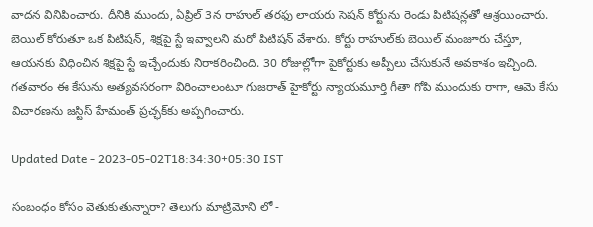వాదన వినిపించారు. దీనికి ముందు, ఏప్రిల్ 3న రాహుల్ తరఫు లాయరు సెషన్ కోర్టును రెండు పిటిషన్లతో ఆశ్రయించారు. బెయిల్ కోరుతూ ఒక పిటిషన్, శిక్షపై స్టే ఇవ్వాలని మరో పిటిషన్ వేశారు. కోర్టు రాహుల్‌కు బెయిల్ మంజూరు చేస్తూ, ఆయనకు విధించిన శిక్షపై స్టే ఇచ్చేందుకు నిరాకరించింది. 30 రోజుల్లోగా పైకోర్టుకు అప్పీలు చేసుకునే అవకాశం ఇచ్చింది. గతవారం ఈ కేసును అత్యవసరంగా విరించాలంటూ గుజరాత్ హైకోర్టు న్యాయమూర్తి గీతా గోపి ముందుకు రాగా, ఆమె కేసు విచారణను జస్టిస్ హేమంత్ ప్రచ్ఛక్‌కు అప్పగించారు.

Updated Date - 2023-05-02T18:34:30+05:30 IST

సంబంధం కోసం వెతుకుతున్నారా? తెలుగు మాట్రిమోని లో -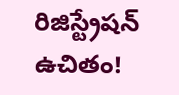రిజిస్ట్రేషన్ ఉచితం!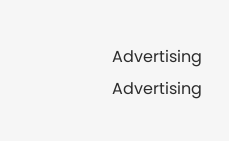Advertising
Advertising